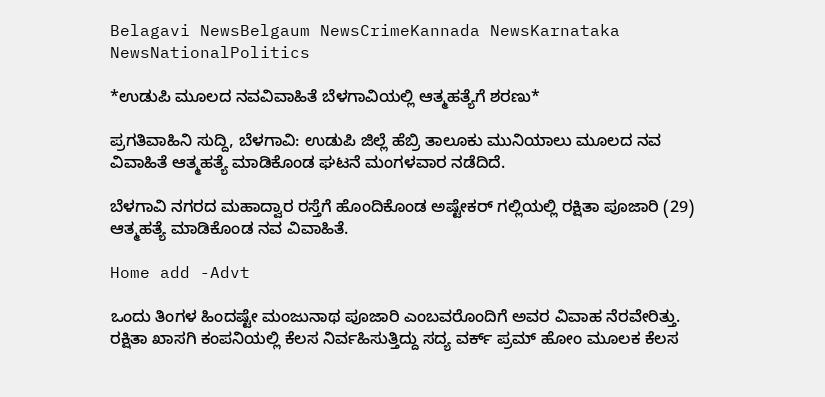Belagavi NewsBelgaum NewsCrimeKannada NewsKarnataka NewsNationalPolitics

*ಉಡುಪಿ ಮೂಲದ ನವವಿವಾಹಿತೆ ಬೆಳಗಾವಿಯಲ್ಲಿ ಆತ್ಮಹತ್ಯೆಗೆ ಶರಣು*

ಪ್ರಗತಿವಾಹಿನಿ ಸುದ್ದಿ, ಬೆಳಗಾವಿ: ಉಡುಪಿ ಜಿಲ್ಲೆ ಹೆಬ್ರಿ ತಾಲೂಕು ಮುನಿಯಾಲು ಮೂಲದ ನವ ವಿವಾಹಿತೆ ಆತ್ಮಹತ್ಯೆ ಮಾಡಿಕೊಂಡ ಘಟನೆ ಮಂಗಳವಾರ ನಡೆದಿದೆ.

ಬೆಳಗಾವಿ ನಗರದ ಮಹಾದ್ವಾರ ರಸ್ತೆಗೆ ಹೊಂದಿಕೊಂಡ ಅಷ್ಟೇಕರ್ ಗಲ್ಲಿಯಲ್ಲಿ ರಕ್ಷಿತಾ ಪೂಜಾರಿ (29) ಆತ್ಮಹತ್ಯೆ ಮಾಡಿಕೊಂಡ ನವ ವಿವಾಹಿತೆ.

Home add -Advt

ಒಂದು ತಿಂಗಳ ಹಿಂದಷ್ಟೇ ಮಂಜುನಾಥ ಪೂಜಾರಿ ಎಂಬವರೊಂದಿಗೆ ಅವರ ವಿವಾಹ ನೆರವೇರಿತ್ತು. ರಕ್ಷಿತಾ ಖಾಸಗಿ ಕಂಪನಿಯಲ್ಲಿ ಕೆಲಸ ನಿರ್ವಹಿಸುತ್ತಿದ್ದು ಸದ್ಯ ವರ್ಕ್ ಪ್ರಮ್ ಹೋಂ ಮೂಲಕ ಕೆಲಸ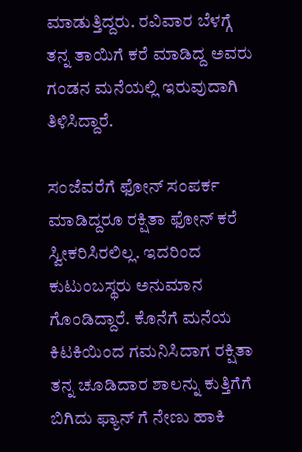ಮಾಡುತ್ತಿದ್ದರು. ರವಿವಾರ ಬೆಳಗ್ಗೆ ತನ್ನ ತಾಯಿಗೆ ಕರೆ ಮಾಡಿದ್ದ ಅವರು ಗಂಡನ ಮನೆಯಲ್ಲಿ ಇರುವುದಾಗಿ ತಿಳಿಸಿದ್ದಾರೆ.

ಸಂಜೆವರೆಗೆ ಫೋನ್ ಸಂಪರ್ಕ ಮಾಡಿದ್ದರೂ ರಕ್ಷಿತಾ ಫೋನ್ ಕರೆ ಸ್ವೀಕರಿಸಿರಲಿಲ್ಲ. ಇದರಿಂದ ಕುಟುಂಬಸ್ಥರು ಅನುಮಾನ ಗೊಂಡಿದ್ದಾರೆ. ಕೊನೆಗೆ ಮನೆಯ ಕಿಟಕಿಯಿಂದ ಗಮನಿಸಿದಾಗ ರಕ್ಷಿತಾ ತನ್ನ ಚೂಡಿದಾರ ಶಾಲನ್ನು ಕುತ್ತಿಗೆಗೆ ಬಿಗಿದು ಫ್ಯಾನ್ ಗೆ ನೇಣು ಹಾಕಿ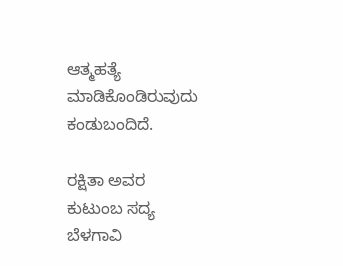ಆತ್ಮಹತ್ಯೆ ಮಾಡಿಕೊಂಡಿರುವುದು ಕಂಡುಬಂದಿದೆ.

ರಕ್ಷಿತಾ ಅವರ ಕುಟುಂಬ ಸದ್ಯ ಬೆಳಗಾವಿ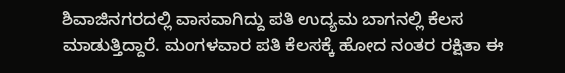ಶಿವಾಜಿನಗರದಲ್ಲಿ ವಾಸವಾಗಿದ್ದು ಪತಿ ಉದ್ಯಮ ಬಾಗನಲ್ಲಿ ಕೆಲಸ ಮಾಡುತ್ತಿದ್ದಾರೆ. ಮಂಗಳವಾರ ಪತಿ ಕೆಲಸಕ್ಕೆ ಹೋದ ನಂತರ ರಕ್ಷಿತಾ ಈ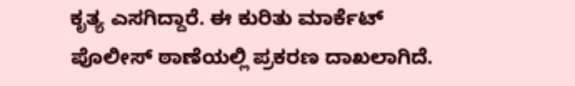ಕೃತ್ಯ ಎಸಗಿದ್ದಾರೆ. ಈ ಕುರಿತು ಮಾರ್ಕೆಟ್ ಪೊಲೀಸ್ ಠಾಣೆಯಲ್ಲಿ ಪ್ರಕರಣ ದಾಖಲಾಗಿದೆ.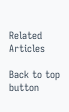Related Articles

Back to top button